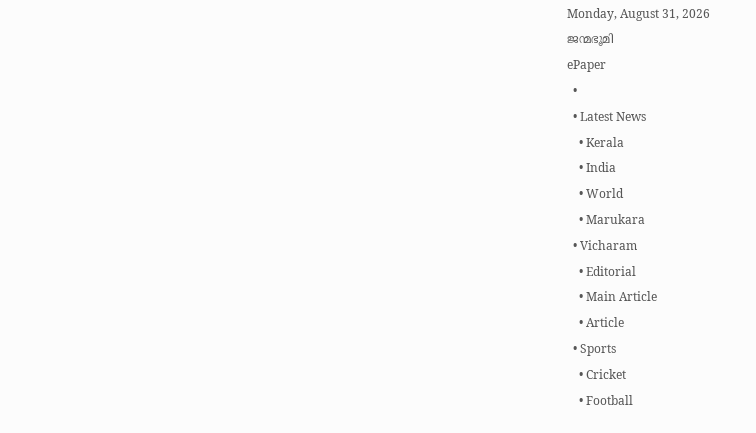Monday, August 31, 2026
ജന്മഭൂമി
ePaper
  •
  • Latest News
    • Kerala
    • India
    • World
    • Marukara
  • Vicharam
    • Editorial
    • Main Article
    • Article
  • Sports
    • Cricket
    • Football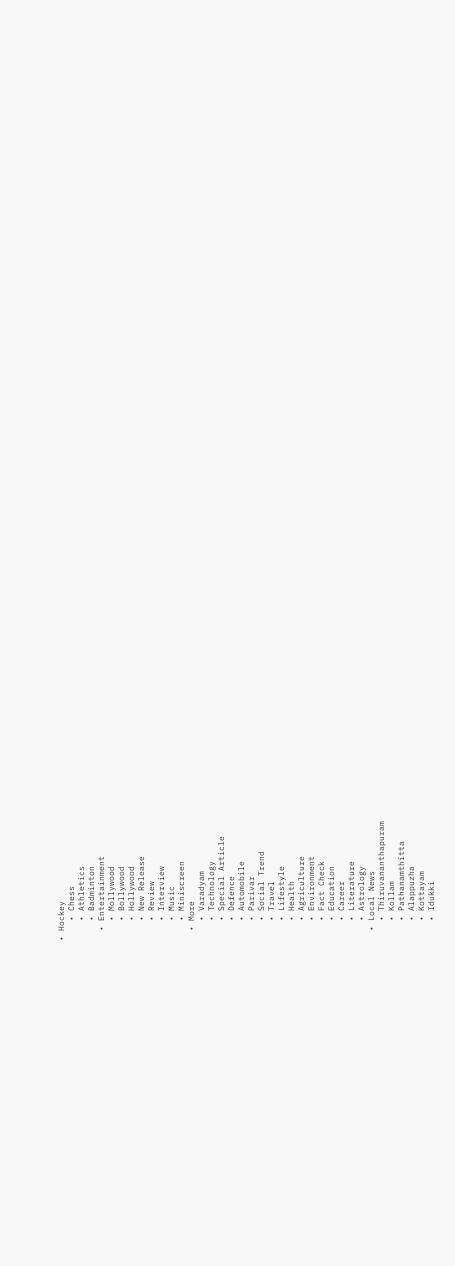• Hockey
    • Chess
    • Athletics
    • Badminton
  • Entertainment
    • Mollywood
    • Bollywood
    • Hollywood
    • New Release
    • Review
    • Interview
    • Music
    • Miniscreen
  • More
    • Varadyam
    • Technology
    • Special Article
    • Defence
    • Automobile
    • Parivar
    • Social Trend
    • Travel
    • Lifestyle
    • Health
    • Agriculture
    • Environment
    • Fact Check
    • Education
    • Career
    • Literature
    • Astrology
  • Local News
    • Thiruvananthapuram
    • Kollam
    • Pathanamthitta
    • Alappuzha
    • Kottayam
    • Idukki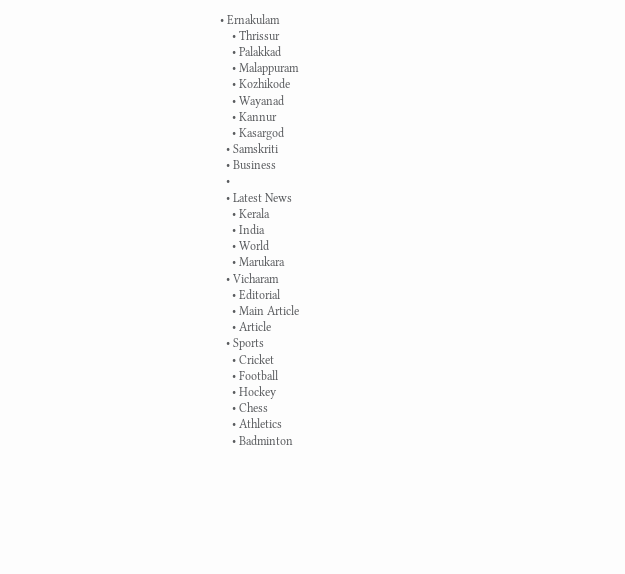• Ernakulam
    • Thrissur
    • Palakkad
    • Malappuram
    • Kozhikode
    • Wayanad
    • Kannur
    • Kasargod
  • Samskriti
  • Business
  •
  • Latest News
    • Kerala
    • India
    • World
    • Marukara
  • Vicharam
    • Editorial
    • Main Article
    • Article
  • Sports
    • Cricket
    • Football
    • Hockey
    • Chess
    • Athletics
    • Badminton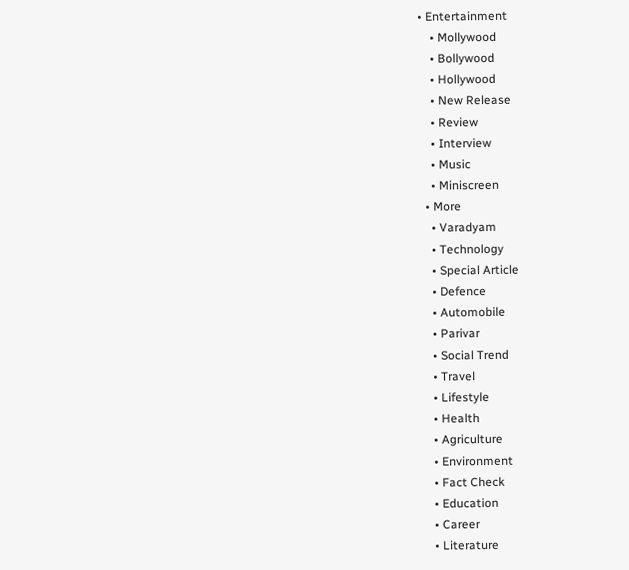• Entertainment
    • Mollywood
    • Bollywood
    • Hollywood
    • New Release
    • Review
    • Interview
    • Music
    • Miniscreen
  • More
    • Varadyam
    • Technology
    • Special Article
    • Defence
    • Automobile
    • Parivar
    • Social Trend
    • Travel
    • Lifestyle
    • Health
    • Agriculture
    • Environment
    • Fact Check
    • Education
    • Career
    • Literature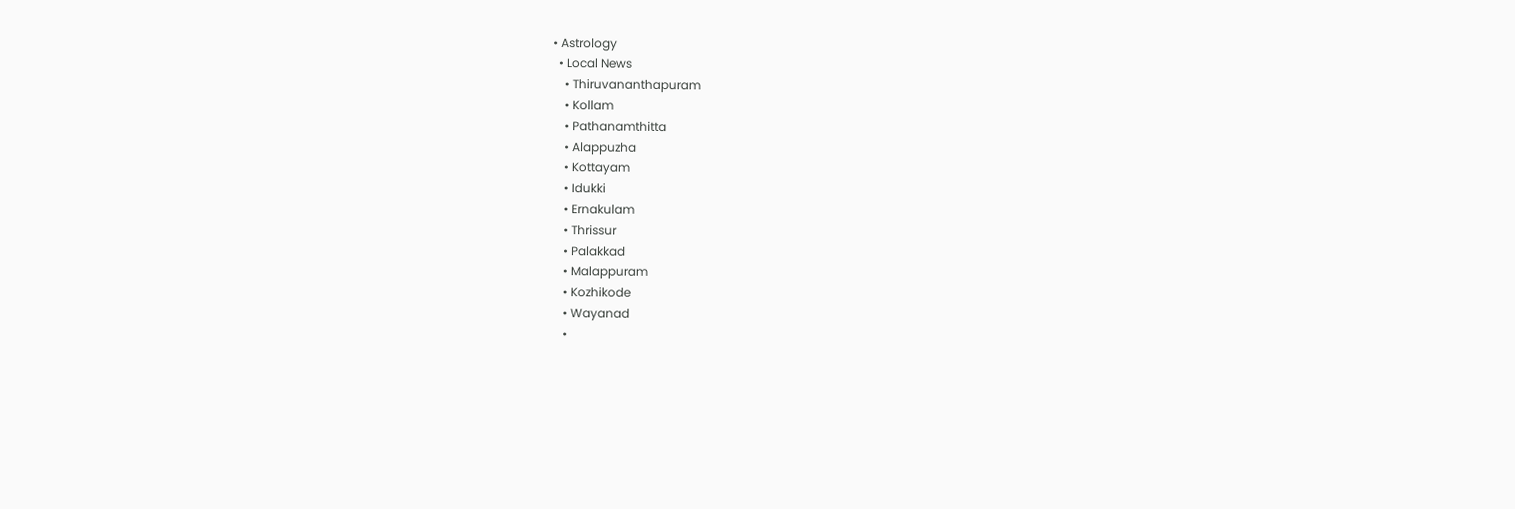• Astrology
  • Local News
    • Thiruvananthapuram
    • Kollam
    • Pathanamthitta
    • Alappuzha
    • Kottayam
    • Idukki
    • Ernakulam
    • Thrissur
    • Palakkad
    • Malappuram
    • Kozhikode
    • Wayanad
    •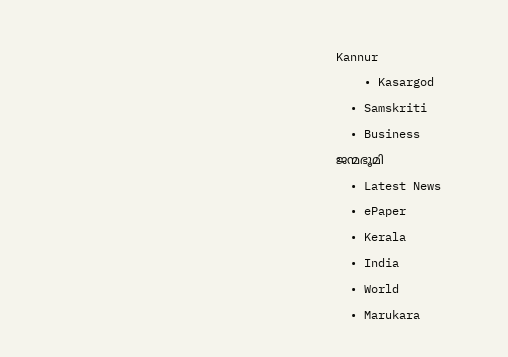Kannur
    • Kasargod
  • Samskriti
  • Business
ജന്മഭൂമി
  • Latest News
  • ePaper
  • Kerala
  • India
  • World
  • Marukara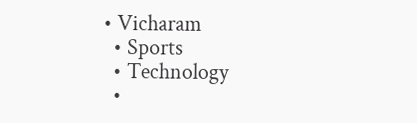• Vicharam
  • Sports
  • Technology
  •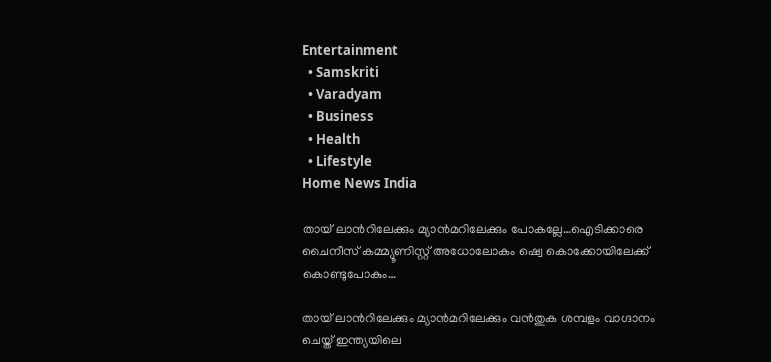Entertainment
  • Samskriti
  • Varadyam
  • Business
  • Health
  • Lifestyle
Home News India

തായ് ലാന്‍റിലേക്കും മ്യാന്‍മറിലേക്കും പോകല്ലേ…ഐടിക്കാരെ ചൈനീസ് കമ്മ്യൂണിസ്റ്റ് അധോലോകം ഷ്വെ കൊക്കോയിലേക്ക് കൊണ്ടുപോകും…

തായ് ലാന്‍റിലേക്കും മ്യാന്‍മറിലേക്കും വന്‍തുക ശമ്പളം വാഗ്ദാനം ചെയ്ത് ഇന്ത്യയിലെ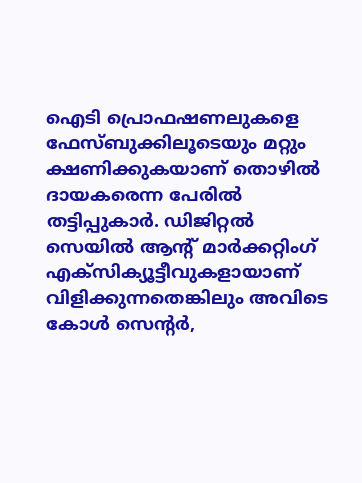ഐടി പ്രൊഫഷണലുകളെ ഫേസ്ബുക്കിലൂടെയും മറ്റും ക്ഷണിക്കുകയാണ് തൊഴില്‍ ദായകരെന്ന പേരില്‍ തട്ടിപ്പുകാര്‍. ഡിജിറ്റല്‍ സെയില്‍ ആന്‍റ് മാര്‍ക്കറ്റിംഗ് എക്സിക്യൂട്ടീവുകളായാണ് വിളിക്കുന്നതെങ്കിലും അവിടെ കോള്‍ സെന്‍റര്‍,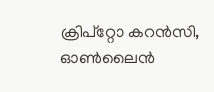ക്രിപ്റ്റോ കറന്‍സി, ഓണ്‍ലൈന്‍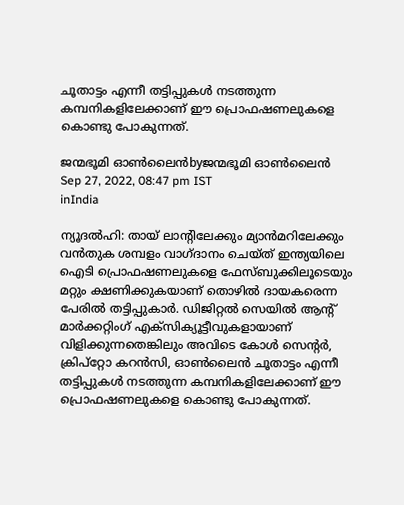ചൂതാട്ടം എന്നീ തട്ടിപ്പുകള്‍ നടത്തുന്ന കമ്പനികളിലേക്കാണ് ഈ പ്രൊഫഷണലുകളെ കൊണ്ടു പോകുന്നത്.

ജന്മഭൂമി ഓണ്‍ലൈന്‍byജന്മഭൂമി ഓണ്‍ലൈന്‍
Sep 27, 2022, 08:47 pm IST
inIndia

ന്യൂദല്‍ഹി: തായ് ലാന്‍റിലേക്കും മ്യാന്‍മറിലേക്കും വന്‍തുക ശമ്പളം വാഗ്ദാനം ചെയ്ത് ഇന്ത്യയിലെ ഐടി പ്രൊഫഷണലുകളെ ഫേസ്ബുക്കിലൂടെയും മറ്റും ക്ഷണിക്കുകയാണ് തൊഴില്‍ ദായകരെന്ന പേരില്‍ തട്ടിപ്പുകാര്‍. ഡിജിറ്റല്‍ സെയില്‍ ആന്‍റ് മാര്‍ക്കറ്റിംഗ് എക്സിക്യൂട്ടീവുകളായാണ് വിളിക്കുന്നതെങ്കിലും അവിടെ കോള്‍ സെന്‍റര്‍, ക്രിപ്റ്റോ കറന്‍സി, ഓണ്‍ലൈന്‍ ചൂതാട്ടം എന്നീ തട്ടിപ്പുകള്‍ നടത്തുന്ന കമ്പനികളിലേക്കാണ് ഈ പ്രൊഫഷണലുകളെ കൊണ്ടു പോകുന്നത്.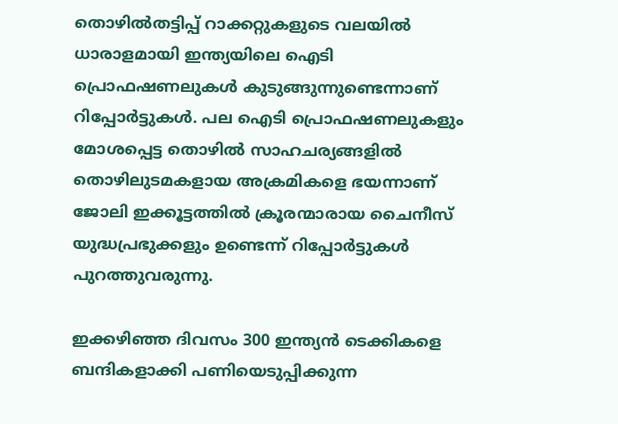തൊഴില്‍തട്ടിപ്പ് റാക്കറ്റുകളുടെ വലയില്‍ ധാരാളമായി ഇന്ത്യയിലെ ഐടി പ്രൊഫഷണലുകള്‍ കുടുങ്ങുന്നുണ്ടെന്നാണ് റിപ്പോര്‍ട്ടുകള്‍. പല ഐടി പ്രൊഫഷണലുകളും മോശപ്പെട്ട തൊഴില്‍ സാഹചര്യങ്ങളില്‍ തൊഴിലുടമകളായ അക്രമികളെ ഭയന്നാണ് ജോലി ഇക്കൂട്ടത്തില്‍ ക്രൂരന്മാരായ ചൈനീസ് യുദ്ധപ്രഭുക്കളും ഉണ്ടെന്ന് റിപ്പോര്‍ട്ടുകള്‍ പുറത്തുവരുന്നു.

ഇക്കഴിഞ്ഞ ദിവസം 300 ഇന്ത്യന്‍ ടെക്കികളെ ബന്ദികളാക്കി പണിയെടുപ്പിക്കുന്ന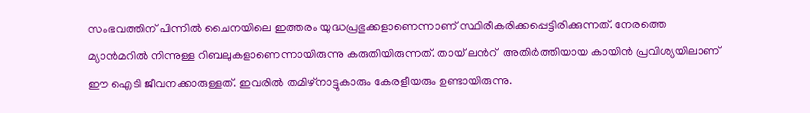സംഭവത്തിന് പിന്നില്‍ ചൈനയിലെ ഇത്തരം യുദ്ധപ്രഭുക്കളാണെന്നാണ് സ്ഥിരീകരിക്കപ്പെട്ടിരിക്കുന്നത്. നേരത്തെ മ്യാന്‍മറില്‍ നിന്നുള്ള റിബലുകളാണെന്നായിരുന്നു കരുതിയിരുന്നത്. തായ് ലന്‍റ്  അതിര്‍ത്തിയായ കായിന്‍ പ്രവിശ്യയിലാണ് ഈ ഐടി ജീവനക്കാരുള്ളത്. ഇവരില്‍ തമിഴ്നാട്ടുകാരും കേരളീയരും ഉണ്ടായിരുന്നു.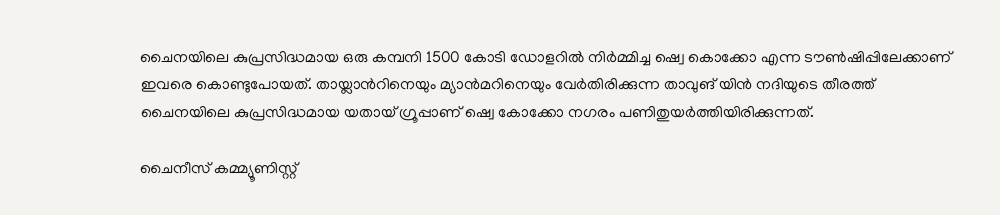ചൈനയിലെ കുപ്രസിദ്ധമായ ഒരു കമ്പനി 1500 കോടി ഡോളറില്‍ നിര്‍മ്മിച്ച ഷ്വെ കൊക്കോ എന്ന ടൗണ്‍ഷിപ്പിലേക്കാണ് ഇവരെ കൊണ്ടുപോയത്. തായ്ലാന്‍റിനെയും മ്യാന്‍മറിനെയും വേര്‍തിരിക്കുന്ന താവുങ് യിന്‍ നദിയുടെ തീരത്ത് ചൈനയിലെ കുപ്രസിദ്ധമായ യതായ് ഗ്രൂപ്പാണ് ഷ്വെ കോക്കോ നഗരം പണിതുയര്‍ത്തിയിരിക്കുന്നത്.

ചൈനീസ് കമ്മ്യൂണിസ്റ്റ്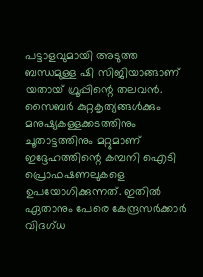പട്ടാളവുമായി അടുത്ത ബന്ധമുള്ള ഷി സിജിയാങ്ങാണ് യതായ് ഗ്രൂപ്പിന്റെ തലവന്‍. സൈബര്‍ കുറ്റകൃത്യങ്ങള്‍ക്കും മനുഷ്യകള്ളക്കടത്തിനും ചൂതാട്ടത്തിനും മറ്റുമാണ് ഇദ്ദേഹത്തിന്റെ കമ്പനി ഐടി പ്രൊഫഷണലുകളെ ഉപയോഗിക്കുന്നത്. ഇതില്‍ ഏതാനും പേരെ കേന്ദ്രസര്‍ക്കാര്‍ വിദഗ്ധ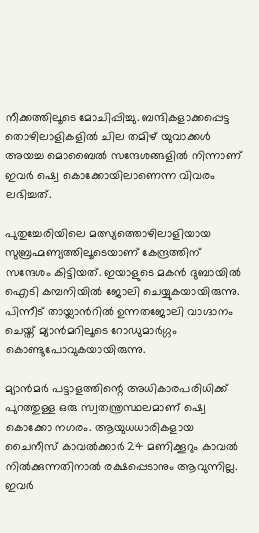നീക്കത്തിലൂടെ മോചിപ്പിച്ചു. ബന്ദികളാക്കപ്പെട്ട തൊഴിലാളികളില്‍ ചില തമിഴ് യുവാക്കള്‍ അയച്ച മൊബൈല്‍ സന്ദേശങ്ങളില്‍ നിന്നാണ് ഇവര്‍ ഷ്വെ കൊക്കോയിലാണെന്ന വിവരം ലഭിച്ചത്.

പുതുച്ചേരിയിലെ മത്സ്യത്തൊഴിലാളിയായ സുബ്രഹ്മണ്യത്തിലൂടെയാണ് കേന്ദ്രത്തിന് സന്ദേശം കിട്ടിയത്. ഇയാളുടെ മകന്‍ ദുബായില്‍ ഐടി കമ്പനിയില്‍ ജോലി ചെയ്യുകയായിരുന്നു. പിന്നീട് തായ്ലാന്‍റില്‍ ഉന്നതജോലി വാഗ്ദാനം ചെയ്ത് മ്യാന്‍മറിലൂടെ റോഡുമാര്‍ഗ്ഗം കൊണ്ടുപോവുകയായിരുന്നു.

മ്യാന്‍മര്‍ പട്ടാളത്തിന്റെ അധികാരപരിധിക്ക് പുറത്തുള്ള ഒരു സ്വതന്ത്രസ്ഥലമാണ് ഷ്വെ കൊക്കോ നഗരം. ആയുധധാരികളായ ചൈനീസ് കാവല്‍ക്കാര്‍ 24 മണിക്കൂറും കാവല്‍ നില്‍ക്കുന്നതിനാല്‍ രക്ഷപ്പെടാനും ആവുന്നില്ല. ഇവര്‍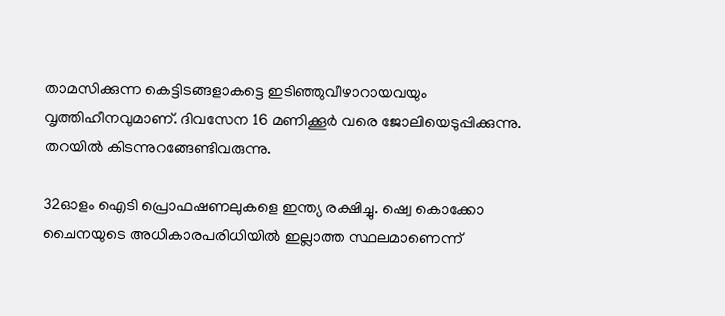താമസിക്കുന്ന കെട്ടിടങ്ങളാകട്ടെ ഇടിഞ്ഞുവീഴാറായവയും വൃത്തിഹീനവുമാണ്. ദിവസേന 16 മണിക്കൂര്‍ വരെ ജോലിയെടുപ്പിക്കുന്നു. തറയില്‍ കിടന്നുറങ്ങേണ്ടിവരുന്നു.

32ഓളം ഐടി പ്രൊഫഷണലുകളെ ഇന്ത്യ രക്ഷിച്ചു. ഷ്വെ കൊക്കോ ചൈനയുടെ അധികാരപരിധിയില്‍ ഇല്ലാത്ത സ്ഥലമാണെന്ന്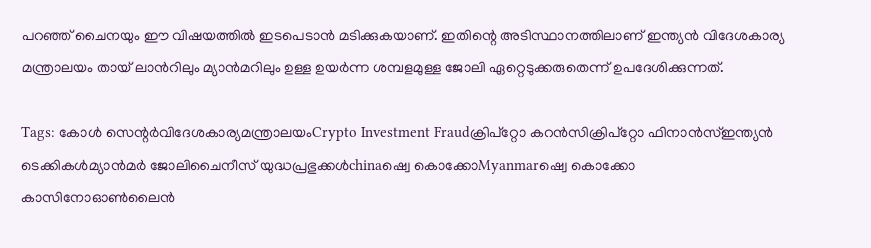പറഞ്ഞ് ചൈനയും ഈ വിഷയത്തില്‍ ഇടപെടാന്‍ മടിക്കുകയാണ്. ഇതിന്റെ അടിസ്ഥാനത്തിലാണ് ഇന്ത്യന്‍ വിദേശകാര്യ മന്ത്രാലയം തായ് ലാന്‍റിലും മ്യാന്‍മറിലും ഉള്ള ഉയര്‍ന്ന ശമ്പളമുള്ള ജോലി ഏറ്റെടുക്കരുതെന്ന് ഉപദേശിക്കുന്നത്.

Tags: കോള്‍ സെന്റര്‍വിദേശകാര്യമന്ത്രാലയംCrypto Investment Fraudക്രിപ്‌റ്റോ കറന്‍സിക്രിപ്‌റ്റോ ഫിനാന്‍സ്ഇന്ത്യന്‍ ടെക്കികള്‍മ്യാന്‍മര്‍ ജോലിചൈനീസ് യുദ്ധപ്രഭുക്കള്‍chinaഷ്വെ കൊക്കോMyanmarഷ്വെ കൊക്കോ കാസിനോഓണ്‍ലൈന്‍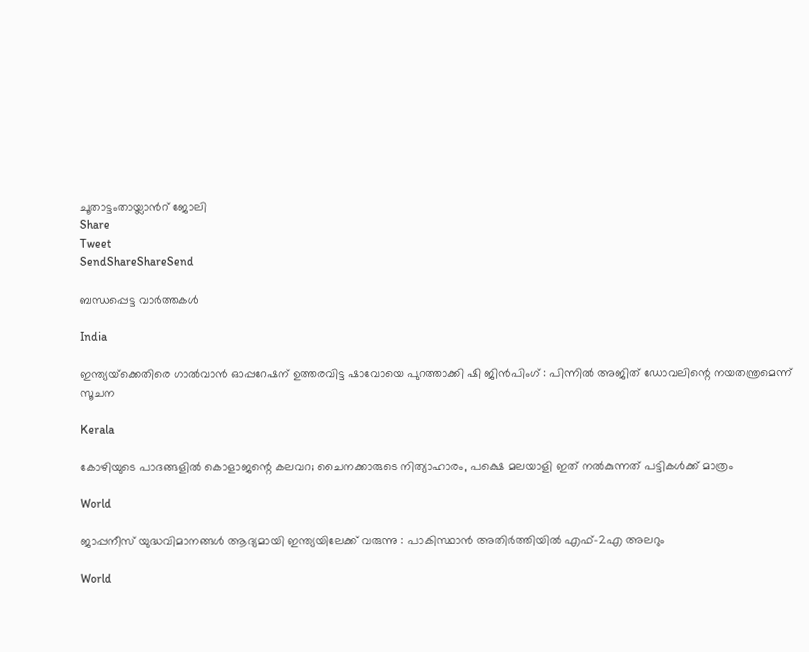ചൂതാട്ടംതായ്ലാന്‍റ് ജോലി
Share
Tweet
SendShareShareSend

ബന്ധപ്പെട്ട വാര്‍ത്തകള്‍

India

ഇന്ത്യയ്‌ക്കെതിരെ ഗാൽവാൻ ഓപ്പറേഷന് ഉത്തരവിട്ട ഷാവോയെ പുറത്താക്കി ഷി ജിൻപിംഗ് : പിന്നിൽ അജിത് ഡോവലിന്റെ നയതന്ത്രമെന്ന് സൂചന

Kerala

കോഴിയുടെ പാദങ്ങളില്‍ കൊളാജന്റെ കലവറ; ചൈനക്കാരുടെ നിത്യാഹാരം, പക്ഷെ മലയാളി ഇത് നല്‍കുന്നത് പട്ടികള്‍ക്ക് മാത്രം

World

ജാപ്പനീസ് യുദ്ധവിമാനങ്ങൾ ആദ്യമായി ഇന്ത്യയിലേക്ക് വരുന്നു : പാകിസ്ഥാൻ അതിർത്തിയിൽ എഫ്-2എ അലറും

World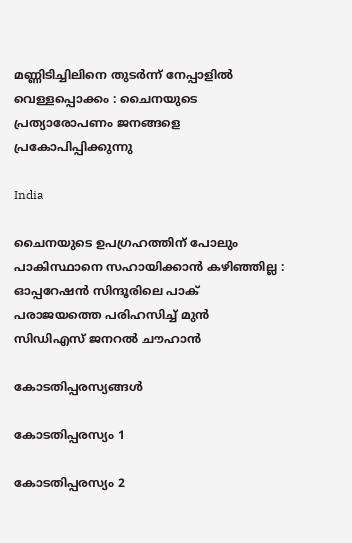മണ്ണിടിച്ചിലിനെ തുടർന്ന് നേപ്പാളിൽ  വെള്ളപ്പൊക്കം : ചൈനയുടെ പ്രത്യാരോപണം ജനങ്ങളെ പ്രകോപിപ്പിക്കുന്നു

India

ചൈനയുടെ ഉപഗ്രഹത്തിന് പോലും പാകിസ്ഥാനെ സഹായിക്കാൻ കഴിഞ്ഞില്ല : ഓപ്പറേഷൻ സിന്ദൂരിലെ പാക് പരാജയത്തെ പരിഹസിച്ച് മുൻ സിഡിഎസ് ജനറൽ ചൗഹാൻ

കോടതിപ്പരസ്യങ്ങള്‍

കോടതിപ്പരസ്യം 1

കോടതിപ്പരസ്യം 2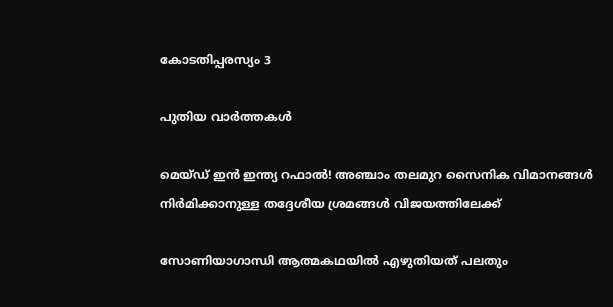കോടതിപ്പരസ്യം 3

പുതിയ വാര്‍ത്തകള്‍

മെയ്ഡ് ഇന്‍ ഇന്ത്യ റഫാല്‍! അഞ്ചാം തലമുറ സൈനിക വിമാനങ്ങള്‍ നിര്‍മിക്കാനുള്ള തദ്ദേശീയ ശ്രമങ്ങള്‍ വിജയത്തിലേക്ക്

സോണിയാഗാന്ധി ആത്മകഥയില്‍ എഴുതിയത് പലതും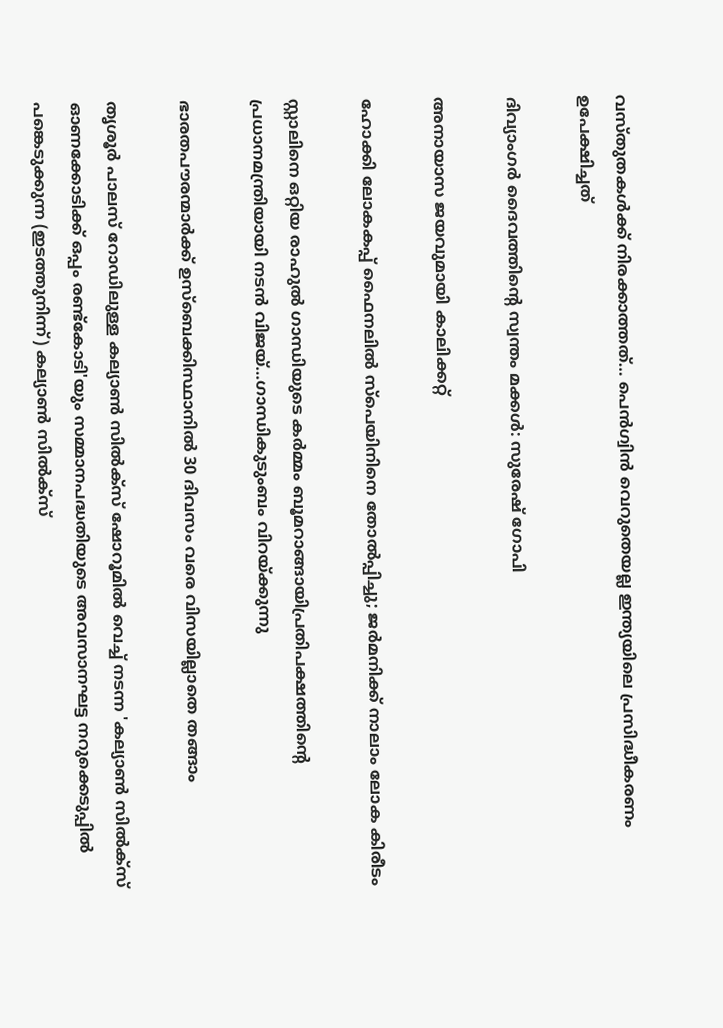വസ്തുതകള്‍ക്ക് നിരക്കാത്തത്… പെന്‍ഗ്വിന്‍ വെറുതെയല്ല ഇന്ത്യയിലെ പ്രസിദ്ധീകരണം ഉപേക്ഷിച്ചത്

ദിവ്യാംഗര്‍ ദൈവത്തിന്റെ സ്വന്തം മക്കള്‍: സുരേഷ് ഗോപി

അനായാസ ജയവുമായി കാലിക്കറ്റ്

ഹോക്കി ലോകകപ്പ് ഫൈനലില്‍ സ്‌പെയിനിനെ തോല്‍പ്പിച്ചു; ജര്‍മനിക്ക് നാലാം ലോക കിരീടം

സ്റ്റാലിനെ ഒറ്റിയ രാഹുല്‍ ഗാന്ധിയുടെ കര്‍മ്മം ബൂമറാങ്ങായിപ്രതിപക്ഷത്തിന്റെ പ്രധാനമന്ത്രിയായി നടന്‍ വിജയ്…ഗാന്ധികുടുംബം വിറയ്‌ക്കുന്നു

ഭാരതപൗരന്മാര്‍ക്ക് ഉസ്ബെക്കിസ്ഥാനില്‍ 30 ദിവസം വരെ വിസയില്ലാതെ തങ്ങാം

തൃശൂര്‍ പാലസ് റോഡിലുള്ള കല്യാണ്‍ സില്‍ക്‌സ് ഷോറൂമില്‍ വെച്ച് നടന്ന 'കല്യാണ്‍ സില്‍ക്‌സ് ഓണക്കോടിക്ക് ഒപ്പം രണ്ട്‌കോടി'യും സമ്മാനപദ്ധതിയുടെ അവസാനഘട്ട നറുക്കെടുപ്പില്‍ പങ്കെടുക്കുന്ന (ഇടത്തുനിന്ന്) കല്യാണ്‍ സില്‍ക്‌സ്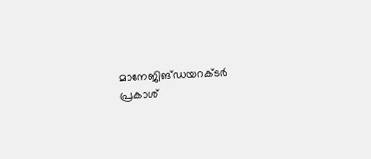മാനേജിങ്ഡയറക്ടര്‍ പ്രകാശ്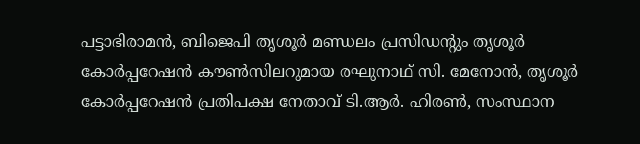പട്ടാഭിരാമന്‍, ബിജെപി തൃശൂര്‍ മണ്ഡലം പ്രസിഡന്റും തൃശൂര്‍ കോര്‍പ്പറേഷന്‍ കൗണ്‍സിലറുമായ രഘുനാഥ് സി. മേനോന്‍, തൃശൂര്‍ കോര്‍പ്പറേഷന്‍ പ്രതിപക്ഷ നേതാവ് ടി.ആര്‍. ഹിരണ്‍, സംസ്ഥാന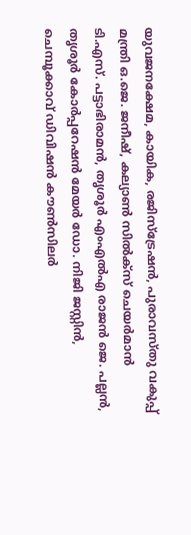യുവജനക്ഷേമ, കായിക, രജിസ്‌ട്രേഷന്‍, പുരാവസ്തു വകുപ്പ് മന്ത്രി ഒ.ജെ. ജനീഷ്, കല്യാണ്‍ സില്‍ക്‌സ് ചെയര്‍മാന്‍ ടി.എസ്. പട്ടാഭിരാമന്‍, തൃശൂര്‍ എംഎല്‍എ രാജന്‍ ജെ. പല്ലന്‍, തൃശൂര്‍ കോര്‍പ്പറേഷന്‍ മേയര്‍ ഡോ. നിജി ജസ്റ്റിന്‍, ചെമ്പൂക്കാവ് ഡിവിഷന്‍ കൗണ്‍സിലര്‍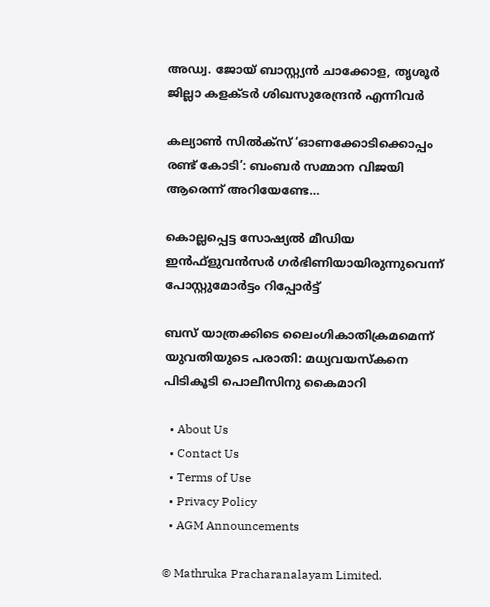അഡ്വ. ജോയ് ബാസ്റ്റ്യന്‍ ചാക്കോള, തൃശൂര്‍ ജില്ലാ കളക്ടര്‍ ശിഖസുരേന്ദ്രന്‍ എന്നിവര്‍

കല്യാണ്‍ സില്‍ക്‌സ് ‘ഓണക്കോടിക്കൊപ്പം രണ്ട് കോടി’: ബംബര്‍ സമ്മാന വിജയി ആരെന്ന് അറിയേണ്ടേ…

കൊല്ലപ്പെട്ട സോഷ്യല്‍ മീഡിയ ഇന്‍ഫ്‌ളുവന്‍സര്‍ ഗര്‍ഭിണിയായിരുന്നുവെന്ന് പോസ്റ്റുമോര്‍ട്ടം റിപ്പോര്‍ട്ട്

ബസ് യാത്രക്കിടെ ലൈംഗികാതിക്രമമെന്ന് യുവതിയുടെ പരാതി: മധ്യവയസ്‌കനെ പിടികൂടി പൊലീസിനു കൈമാറി

  • About Us
  • Contact Us
  • Terms of Use
  • Privacy Policy
  • AGM Announcements

© Mathruka Pracharanalayam Limited.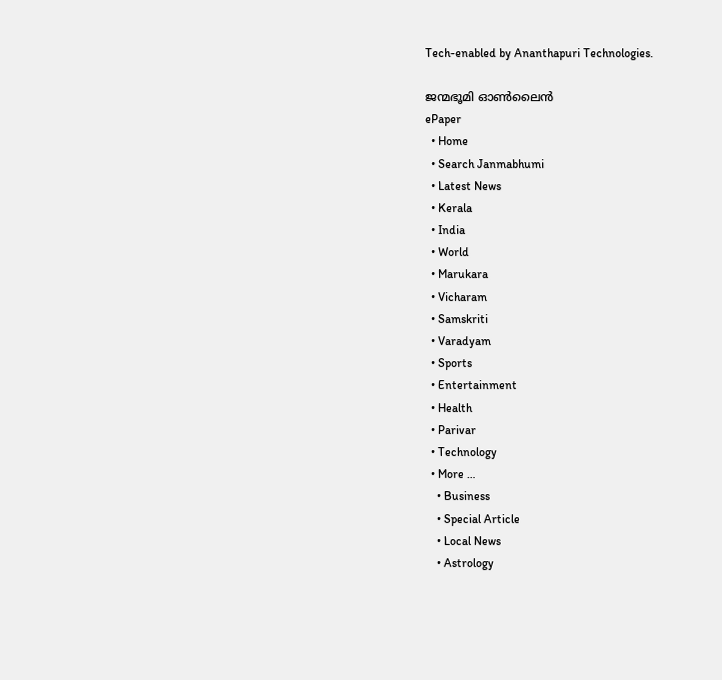Tech-enabled by Ananthapuri Technologies.

ജന്മഭൂമി ഓണ്‍ലൈന്‍
ePaper
  • Home
  • Search Janmabhumi
  • Latest News
  • Kerala
  • India
  • World
  • Marukara
  • Vicharam
  • Samskriti
  • Varadyam
  • Sports
  • Entertainment
  • Health
  • Parivar
  • Technology
  • More …
    • Business
    • Special Article
    • Local News
    • Astrology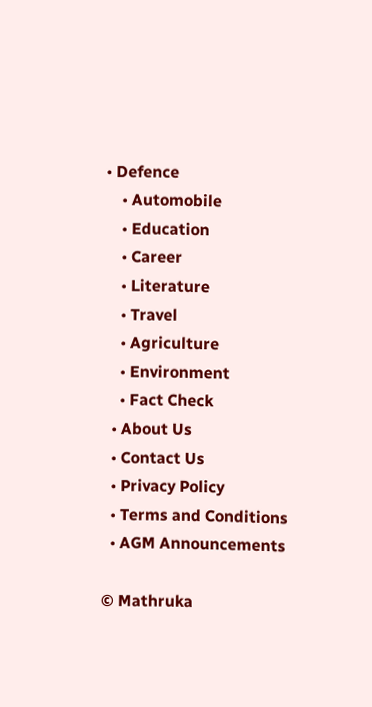• Defence
    • Automobile
    • Education
    • Career
    • Literature
    • Travel
    • Agriculture
    • Environment
    • Fact Check
  • About Us
  • Contact Us
  • Privacy Policy
  • Terms and Conditions
  • AGM Announcements

© Mathruka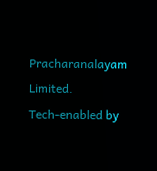Pracharanalayam Limited.
Tech-enabled by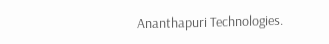Ananthapuri Technologies.